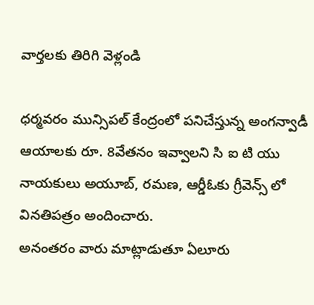వార్తలకు తిరిగి వెళ్లండి

ధర్మవరం మున్సిపల్ కేంద్రంలో పనిచేస్తున్న అంగన్వాడీ ఆయాలకు రూ. 8వేతనం ఇవ్వాలని సి ఐ టి యు నాయకులు అయూబ్, రమణ, ఆర్డీఓకు గ్రీవెన్స్ లో వినతిపత్రం అందించారు.
అనంతరం వారు మాట్లాడుతూ ఏలూరు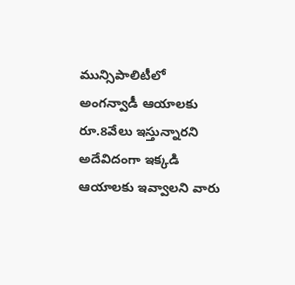మున్సిపాలిటీలో అంగన్వాడీ ఆయాలకు రూ.8వేలు ఇస్తున్నారని అదేవిదంగా ఇక్కడి ఆయాలకు ఇవ్వాలని వారు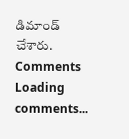డిమాండ్ చేశారు.
Comments
Loading comments...